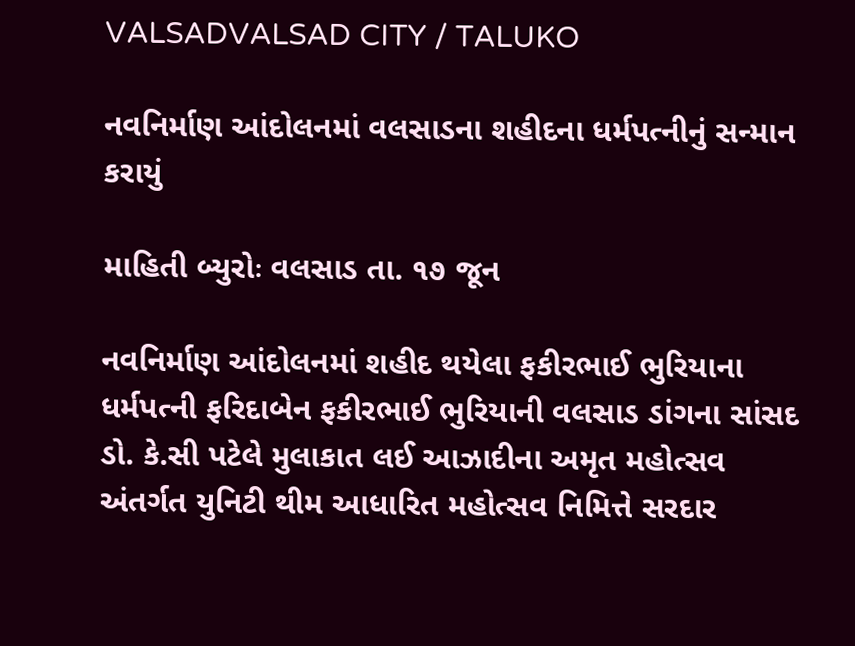VALSADVALSAD CITY / TALUKO

નવનિર્માણ આંદોલનમાં વલસાડના શહીદના ધર્મપત્નીનું સન્માન કરાયું

માહિતી બ્યુરોઃ વલસાડ તા. ૧૭ જૂન

નવનિર્માણ આંદોલનમાં શહીદ થયેલા ફકીરભાઈ ભુરિયાના ધર્મપત્ની ફરિદાબેન ફકીરભાઈ ભુરિયાની વલસાડ ડાંગના સાંસદ ડો. કે.સી પટેલે મુલાકાત લઈ આઝાદીના અમૃત મહોત્સવ અંતર્ગત યુનિટી થીમ આધારિત મહોત્સવ નિમિત્તે સરદાર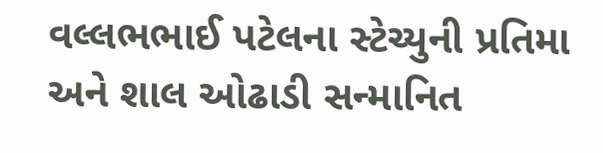વલ્લભભાઈ પટેલના સ્ટેચ્યુની પ્રતિમા અને શાલ ઓઢાડી સન્માનિત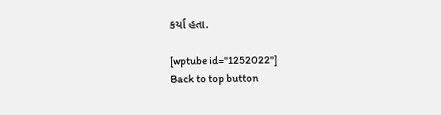કર્યા હતા.

[wptube id="1252022"]
Back to top button